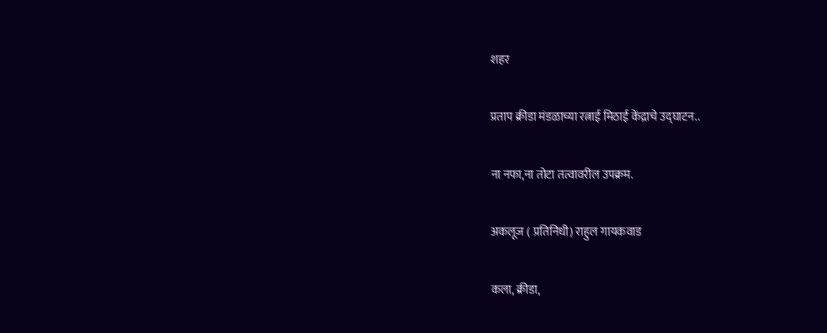शहर

प्रताप क्रीडा मंडळाच्या रत्नाई मिठाई केंद्राचे उद्घाटन..

ना नफा,ना तोटा तत्वावरील उपक्रम.

अकलूज ( प्रतिनिधी) राहुल गायकवाड

कला, क्रीडा,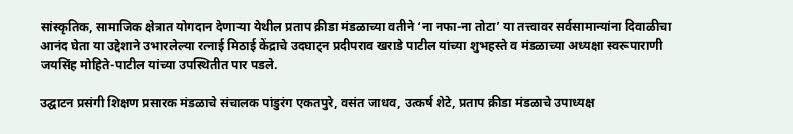सांस्कृतिक, सामाजिक क्षेत्रात योगदान देणाऱ्या येथील प्रताप क्रीडा मंडळाच्या वतीने ‘ना नफा-ना तोटा’ या तत्त्वावर सर्वसामान्यांना दिवाळीचा आनंद घेता या उद्देशाने उभारलेल्या रत्नाई मिठाई केंद्राचे उदघाट्न प्रदीपराव खराडे पाटील यांच्या शुभहस्ते व मंडळाच्या अध्यक्षा स्वरूपाराणी जयसिंह मोहिते-पाटील यांच्या उपस्थितीत पार पडले.

उद्घाटन प्रसंगी शिक्षण प्रसारक मंडळाचे संचालक पांडुरंग एकतपुरे, वसंत जाधव, उत्कर्ष शेटे, प्रताप क्रीडा मंडळाचे उपाध्यक्ष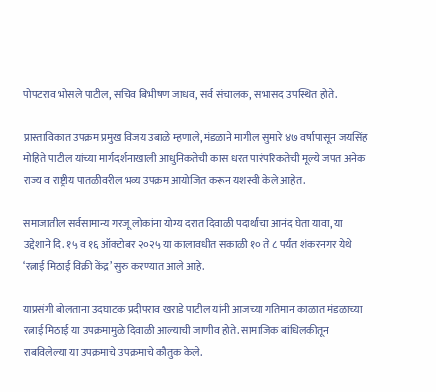पोपटराव भोसले पाटील, सचिव बिभीषण जाधव, सर्व संचालक, सभासद उपस्थित होते.

प्रास्ताविकात उपक्रम प्रमुख विजय उबाळे म्हणाले, मंडळाने मागील सुमारे ४७ वर्षापासून जयसिंह मोहिते पाटील यांच्या मार्गदर्शनाखाली आधुनिकतेची कास धरत पारंपरिकतेची मूल्ये जपत अनेक राज्य व राष्ट्रीय पातळीवरील भव्य उपक्रम आयोजित करून यशस्वी केले आहेत.

समाजातील सर्वसामान्य गरजू लोकांना योग्य दरात दिवाळी पदार्थांचा आनंद घेता यावा, या उद्देशाने दि. १५ व १६ ऑक्टोबर २०२५ या कालावधीत सकाळी १० ते ८ पर्यंत शंकरनगर येथे ‘रत्नाई मिठाई विक्री केंद्र’ सुरु करण्यात आले आहे.

याप्रसंगी बोलताना उदघाटक प्रदीपराव खराडे पाटील यांनी आजच्या गतिमान काळात मंडळाच्या रत्नाई मिठाई या उपक्रमामुळे दिवाळी आल्याची जाणीव होते. सामाजिक बांधिलकीतून राबविलेल्या या उपक्रमाचे उपक्रमाचे कौतुक केले.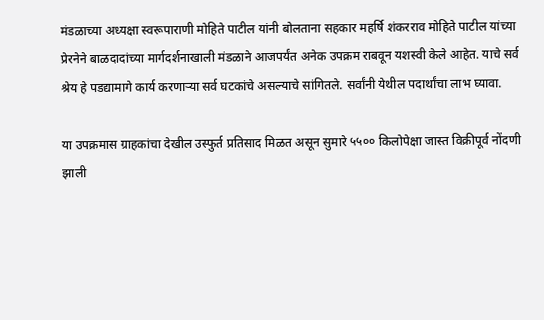मंडळाच्या अध्यक्षा स्वरूपाराणी मोहिते पाटील यांनी बोलताना सहकार महर्षि शंकरराव मोहिते पाटील यांच्या प्रेरनेने बाळदादांच्या मार्गदर्शनाखाली मंडळाने आजपर्यंत अनेक उपक्रम राबवून यशस्वी केले आहेत. याचे सर्व श्रेय हे पडद्यामागे कार्य करणाऱ्या सर्व घटकांचे असल्याचे सांगितले. सर्वांनी येथील पदार्थांचा लाभ घ्यावा.

या उपक्रमास ग्राहकांचा देखील उस्फुर्त प्रतिसाद मिळत असून सुमारे ५५०० किलोपेक्षा जास्त विक्रीपूर्व नोंदणी झाली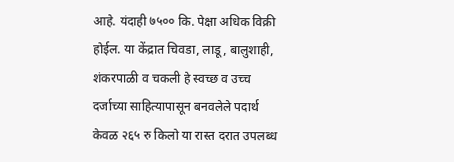आहे. यंदाही ७५०० कि. पेक्षा अधिक विक्री होईल. या केंद्रात चिवडा, लाडू, बालुशाही, शंकरपाळी व चकली हे स्वच्छ व उच्च दर्जाच्या साहित्यापासून बनवलेले पदार्थ केवळ २६५ रु किलो या रास्त दरात उपलब्ध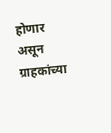होणार असून ग्राहकांच्या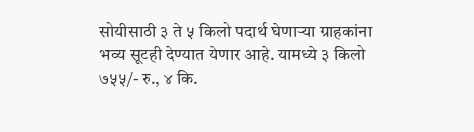सोयीसाठी ३ ते ५ किलो पदार्थ घेणाऱ्या ग्राहकांना भव्य सूटही देण्यात येणार आहे. यामध्ये ३ किलो ७५५/- रु., ४ कि.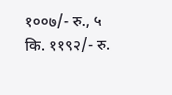१००७/- रु., ५ कि. ११९२/- रु.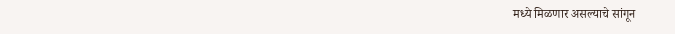मध्ये मिळणार असल्याचे सांगून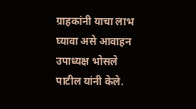ग्राहकांनी याचा लाभ घ्यावा असे आवाहन उपाध्यक्ष भोसले पाटील यांनी केले.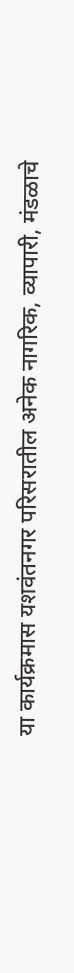या कार्यक्रमास यशवंतनगर परिसरातील अनेक नागरिक, व्यापारी, मंडळाचे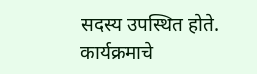सदस्य उपस्थित होते. कार्यक्रमाचे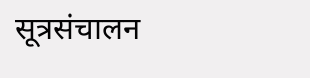सूत्रसंचालन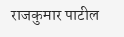राजकुमार पाटील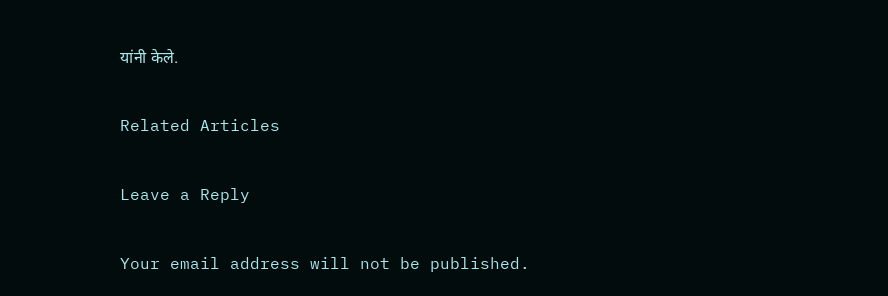यांनी केले.

Related Articles

Leave a Reply

Your email address will not be published.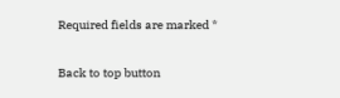Required fields are marked *

Back to top button